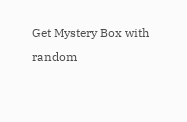Get Mystery Box with random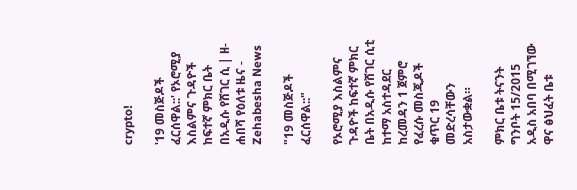crypto!

'19 መስጅዶች ፈርሰዋል::' የኦሮሚያ እስልምና ጉዳዮች ከፍተኛ ምክር ቤት በአዲሱ የሸገር ሲ | ዘ-ሐበሻ የዕለቱ ዜና - Zehabesha News

"19 መስጅዶች ፈርሰዋል::"

የኦሮሚያ እስልምና ጉዳዮች ከፍተኛ ምክር ቤት በአዲሱ የሸገር ሲቲ ከተማ አስተዳደር ከረመዳን 1 ጀምሮ የፈረሱ መስጂዶች ቁጥር 19 መድረሳቸውን አስታውቋል።

ምክር ቤቱ ትናንት ግንቦት 15/2015 አዲስ አበባ በሚገኘው ዋና ፅህፈት ቤቱ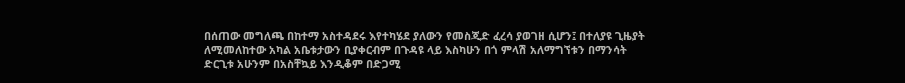በሰጠው መግለጫ በከተማ አስተዳደሩ እየተካሄደ ያለውን የመስጂድ ፈረሳ ያወገዘ ሲሆን፤ በተለያዩ ጊዜያት ለሚመለከተው አካል አቤቱታውን ቢያቀርብም በጉዳዩ ላይ እስካሁን በጎ ምላሽ አለማግኘቱን በማንሳት ድርጊቱ አሁንም በአስቸኳይ እንዲቆም በድጋሚ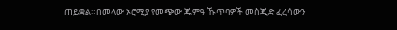ጠይቋል።በመላው ኦሮሚያ የመጭው ጁምዓ ኹጥባዎች መስጂድ ፈረሳውን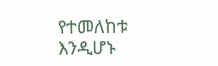የተመለከቱ እንዲሆኑ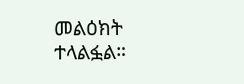መልዕክት ተላልፏል።